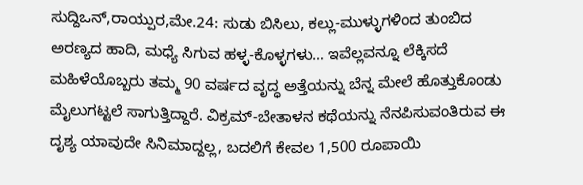ಸುದ್ದಿಒನ್,ರಾಯ್ಪುರ,ಮೇ.24: ಸುಡು ಬಿಸಿಲು, ಕಲ್ಲು-ಮುಳ್ಳುಗಳಿಂದ ತುಂಬಿದ ಅರಣ್ಯದ ಹಾದಿ, ಮಧ್ಯೆ ಸಿಗುವ ಹಳ್ಳ-ಕೊಳ್ಳಗಳು… ಇವೆಲ್ಲವನ್ನೂ ಲೆಕ್ಕಿಸದೆ ಮಹಿಳೆಯೊಬ್ಬರು ತಮ್ಮ 90 ವರ್ಷದ ವೃದ್ಧ ಅತ್ತೆಯನ್ನು ಬೆನ್ನ ಮೇಲೆ ಹೊತ್ತುಕೊಂಡು ಮೈಲುಗಟ್ಟಲೆ ಸಾಗುತ್ತಿದ್ದಾರೆ. ವಿಕ್ರಮ್-ಬೇತಾಳನ ಕಥೆಯನ್ನು ನೆನಪಿಸುವಂತಿರುವ ಈ ದೃಶ್ಯ ಯಾವುದೇ ಸಿನಿಮಾದ್ದಲ್ಲ, ಬದಲಿಗೆ ಕೇವಲ 1,500 ರೂಪಾಯಿ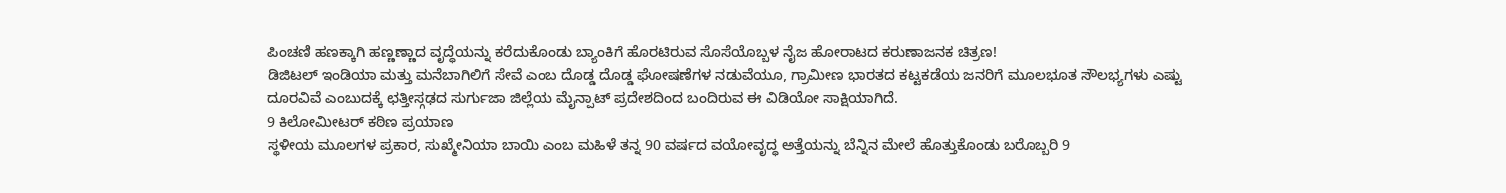ಪಿಂಚಣಿ ಹಣಕ್ಕಾಗಿ ಹಣ್ಣಣ್ಣಾದ ವೃದ್ಧೆಯನ್ನು ಕರೆದುಕೊಂಡು ಬ್ಯಾಂಕಿಗೆ ಹೊರಟಿರುವ ಸೊಸೆಯೊಬ್ಬಳ ನೈಜ ಹೋರಾಟದ ಕರುಣಾಜನಕ ಚಿತ್ರಣ!
ಡಿಜಿಟಲ್ ಇಂಡಿಯಾ ಮತ್ತು ಮನೆಬಾಗಿಲಿಗೆ ಸೇವೆ ಎಂಬ ದೊಡ್ಡ ದೊಡ್ಡ ಘೋಷಣೆಗಳ ನಡುವೆಯೂ, ಗ್ರಾಮೀಣ ಭಾರತದ ಕಟ್ಟಕಡೆಯ ಜನರಿಗೆ ಮೂಲಭೂತ ಸೌಲಭ್ಯಗಳು ಎಷ್ಟು ದೂರವಿವೆ ಎಂಬುದಕ್ಕೆ ಛತ್ತೀಸ್ಗಢದ ಸುರ್ಗುಜಾ ಜಿಲ್ಲೆಯ ಮೈನ್ಪಾಟ್ ಪ್ರದೇಶದಿಂದ ಬಂದಿರುವ ಈ ವಿಡಿಯೋ ಸಾಕ್ಷಿಯಾಗಿದೆ.
9 ಕಿಲೋಮೀಟರ್ ಕಠಿಣ ಪ್ರಯಾಣ
ಸ್ಥಳೀಯ ಮೂಲಗಳ ಪ್ರಕಾರ, ಸುಖ್ಮೇನಿಯಾ ಬಾಯಿ ಎಂಬ ಮಹಿಳೆ ತನ್ನ 90 ವರ್ಷದ ವಯೋವೃದ್ಧ ಅತ್ತೆಯನ್ನು ಬೆನ್ನಿನ ಮೇಲೆ ಹೊತ್ತುಕೊಂಡು ಬರೊಬ್ಬರಿ 9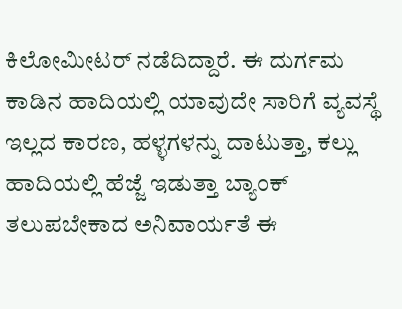ಕಿಲೋಮೀಟರ್ ನಡೆದಿದ್ದಾರೆ. ಈ ದುರ್ಗಮ ಕಾಡಿನ ಹಾದಿಯಲ್ಲಿ ಯಾವುದೇ ಸಾರಿಗೆ ವ್ಯವಸ್ಥೆ ಇಲ್ಲದ ಕಾರಣ, ಹಳ್ಳಗಳನ್ನು ದಾಟುತ್ತಾ, ಕಲ್ಲು ಹಾದಿಯಲ್ಲಿ ಹೆಜ್ಜೆ ಇಡುತ್ತಾ ಬ್ಯಾಂಕ್ ತಲುಪಬೇಕಾದ ಅನಿವಾರ್ಯತೆ ಈ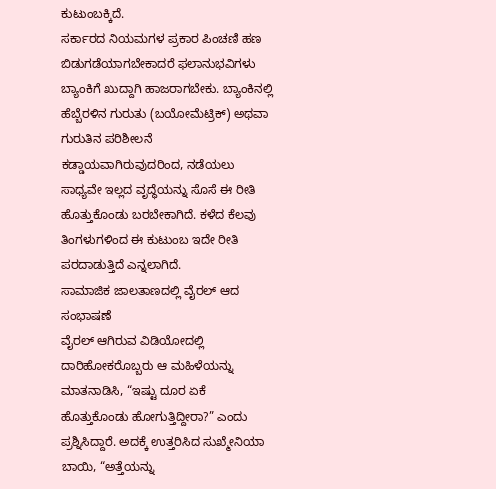ಕುಟುಂಬಕ್ಕಿದೆ.
ಸರ್ಕಾರದ ನಿಯಮಗಳ ಪ್ರಕಾರ ಪಿಂಚಣಿ ಹಣ ಬಿಡುಗಡೆಯಾಗಬೇಕಾದರೆ ಫಲಾನುಭವಿಗಳು ಬ್ಯಾಂಕಿಗೆ ಖುದ್ದಾಗಿ ಹಾಜರಾಗಬೇಕು. ಬ್ಯಾಂಕಿನಲ್ಲಿ ಹೆಬ್ಬೆರಳಿನ ಗುರುತು (ಬಯೋಮೆಟ್ರಿಕ್) ಅಥವಾ ಗುರುತಿನ ಪರಿಶೀಲನೆ ಕಡ್ಡಾಯವಾಗಿರುವುದರಿಂದ, ನಡೆಯಲು ಸಾಧ್ಯವೇ ಇಲ್ಲದ ವೃದ್ಧೆಯನ್ನು ಸೊಸೆ ಈ ರೀತಿ ಹೊತ್ತುಕೊಂಡು ಬರಬೇಕಾಗಿದೆ. ಕಳೆದ ಕೆಲವು ತಿಂಗಳುಗಳಿಂದ ಈ ಕುಟುಂಬ ಇದೇ ರೀತಿ ಪರದಾಡುತ್ತಿದೆ ಎನ್ನಲಾಗಿದೆ.
ಸಾಮಾಜಿಕ ಜಾಲತಾಣದಲ್ಲಿ ವೈರಲ್ ಆದ ಸಂಭಾಷಣೆ
ವೈರಲ್ ಆಗಿರುವ ವಿಡಿಯೋದಲ್ಲಿ ದಾರಿಹೋಕರೊಬ್ಬರು ಆ ಮಹಿಳೆಯನ್ನು ಮಾತನಾಡಿಸಿ, “ಇಷ್ಟು ದೂರ ಏಕೆ ಹೊತ್ತುಕೊಂಡು ಹೋಗುತ್ತಿದ್ದೀರಾ?” ಎಂದು ಪ್ರಶ್ನಿಸಿದ್ದಾರೆ. ಅದಕ್ಕೆ ಉತ್ತರಿಸಿದ ಸುಖ್ಮೇನಿಯಾ ಬಾಯಿ, “ಅತ್ತೆಯನ್ನು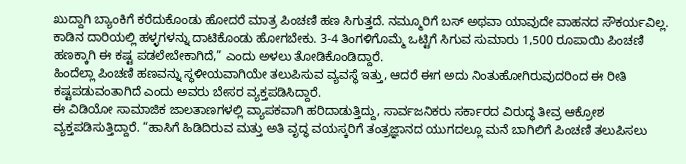ಖುದ್ದಾಗಿ ಬ್ಯಾಂಕಿಗೆ ಕರೆದುಕೊಂಡು ಹೋದರೆ ಮಾತ್ರ ಪಿಂಚಣಿ ಹಣ ಸಿಗುತ್ತದೆ. ನಮ್ಮೂರಿಗೆ ಬಸ್ ಅಥವಾ ಯಾವುದೇ ವಾಹನದ ಸೌಕರ್ಯವಿಲ್ಲ. ಕಾಡಿನ ದಾರಿಯಲ್ಲಿ ಹಳ್ಳಗಳನ್ನು ದಾಟಿಕೊಂಡು ಹೋಗಬೇಕು. 3-4 ತಿಂಗಳಿಗೊಮ್ಮೆ ಒಟ್ಟಿಗೆ ಸಿಗುವ ಸುಮಾರು 1,500 ರೂಪಾಯಿ ಪಿಂಚಣಿ ಹಣಕ್ಕಾಗಿ ಈ ಕಷ್ಟ ಪಡಲೇಬೇಕಾಗಿದೆ,” ಎಂದು ಅಳಲು ತೋಡಿಕೊಂಡಿದ್ದಾರೆ.
ಹಿಂದೆಲ್ಲಾ ಪಿಂಚಣಿ ಹಣವನ್ನು ಸ್ಥಳೀಯವಾಗಿಯೇ ತಲುಪಿಸುವ ವ್ಯವಸ್ಥೆ ಇತ್ತು, ಆದರೆ ಈಗ ಅದು ನಿಂತುಹೋಗಿರುವುದರಿಂದ ಈ ರೀತಿ ಕಷ್ಟಪಡುವಂತಾಗಿದೆ ಎಂದು ಅವರು ಬೇಸರ ವ್ಯಕ್ತಪಡಿಸಿದ್ದಾರೆ.
ಈ ವಿಡಿಯೋ ಸಾಮಾಜಿಕ ಜಾಲತಾಣಗಳಲ್ಲಿ ವ್ಯಾಪಕವಾಗಿ ಹರಿದಾಡುತ್ತಿದ್ದು, ಸಾರ್ವಜನಿಕರು ಸರ್ಕಾರದ ವಿರುದ್ಧ ತೀವ್ರ ಆಕ್ರೋಶ ವ್ಯಕ್ತಪಡಿಸುತ್ತಿದ್ದಾರೆ. “ಹಾಸಿಗೆ ಹಿಡಿದಿರುವ ಮತ್ತು ಅತಿ ವೃದ್ಧ ವಯಸ್ಕರಿಗೆ ತಂತ್ರಜ್ಞಾನದ ಯುಗದಲ್ಲೂ ಮನೆ ಬಾಗಿಲಿಗೆ ಪಿಂಚಣಿ ತಲುಪಿಸಲು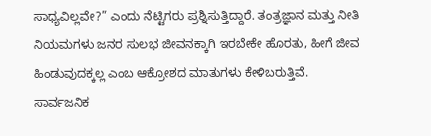ಸಾಧ್ಯವಿಲ್ಲವೇ?” ಎಂದು ನೆಟ್ಟಿಗರು ಪ್ರಶ್ನಿಸುತ್ತಿದ್ದಾರೆ. ತಂತ್ರಜ್ಞಾನ ಮತ್ತು ನೀತಿ ನಿಯಮಗಳು ಜನರ ಸುಲಭ ಜೀವನಕ್ಕಾಗಿ ಇರಬೇಕೇ ಹೊರತು, ಹೀಗೆ ಜೀವ ಹಿಂಡುವುದಕ್ಕಲ್ಲ ಎಂಬ ಆಕ್ರೋಶದ ಮಾತುಗಳು ಕೇಳಿಬರುತ್ತಿವೆ.
ಸಾರ್ವಜನಿಕ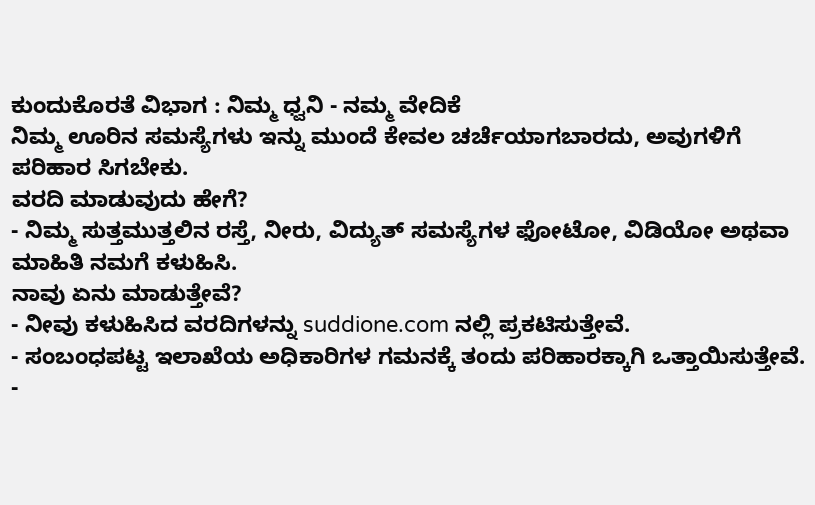ಕುಂದುಕೊರತೆ ವಿಭಾಗ : ನಿಮ್ಮ ಧ್ವನಿ - ನಮ್ಮ ವೇದಿಕೆ
ನಿಮ್ಮ ಊರಿನ ಸಮಸ್ಯೆಗಳು ಇನ್ನು ಮುಂದೆ ಕೇವಲ ಚರ್ಚೆಯಾಗಬಾರದು, ಅವುಗಳಿಗೆ ಪರಿಹಾರ ಸಿಗಬೇಕು.
ವರದಿ ಮಾಡುವುದು ಹೇಗೆ?
- ನಿಮ್ಮ ಸುತ್ತಮುತ್ತಲಿನ ರಸ್ತೆ, ನೀರು, ವಿದ್ಯುತ್ ಸಮಸ್ಯೆಗಳ ಫೋಟೋ, ವಿಡಿಯೋ ಅಥವಾ ಮಾಹಿತಿ ನಮಗೆ ಕಳುಹಿಸಿ.
ನಾವು ಏನು ಮಾಡುತ್ತೇವೆ?
- ನೀವು ಕಳುಹಿಸಿದ ವರದಿಗಳನ್ನು suddione.com ನಲ್ಲಿ ಪ್ರಕಟಿಸುತ್ತೇವೆ.
- ಸಂಬಂಧಪಟ್ಟ ಇಲಾಖೆಯ ಅಧಿಕಾರಿಗಳ ಗಮನಕ್ಕೆ ತಂದು ಪರಿಹಾರಕ್ಕಾಗಿ ಒತ್ತಾಯಿಸುತ್ತೇವೆ.
-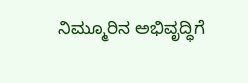ನಿಮ್ಮೂರಿನ ಅಭಿವೃದ್ಧಿಗೆ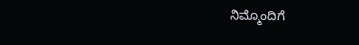ನಿಮ್ಮೊಂದಿಗೆ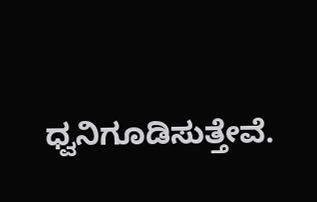ಧ್ವನಿಗೂಡಿಸುತ್ತೇವೆ.